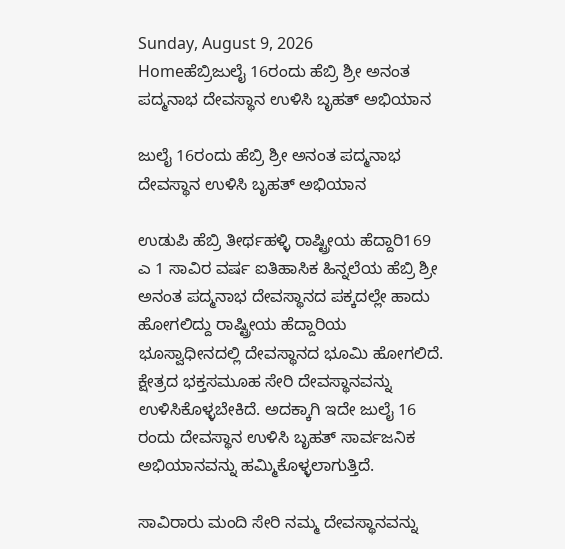Sunday, August 9, 2026
Homeಹೆಬ್ರಿಜುಲೈ 16ರಂದು ಹೆಬ್ರಿ ಶ್ರೀ ಅನಂತ ಪದ್ಮನಾಭ ದೇವಸ್ಥಾನ ಉಳಿಸಿ ಬೃಹತ್‌ ಅಭಿಯಾನ

ಜುಲೈ 16ರಂದು ಹೆಬ್ರಿ ಶ್ರೀ ಅನಂತ ಪದ್ಮನಾಭ ದೇವಸ್ಥಾನ ಉಳಿಸಿ ಬೃಹತ್‌ ಅಭಿಯಾನ

ಉಡುಪಿ ಹೆಬ್ರಿ ತೀರ್ಥಹಳ್ಳಿ ರಾಷ್ಟ್ರೀಯ ಹೆದ್ದಾರಿ169 ಎ 1 ಸಾವಿರ ವರ್ಷ ಐತಿಹಾಸಿಕ ಹಿನ್ನಲೆಯ ಹೆಬ್ರಿ ಶ್ರೀ ಅನಂತ ಪದ್ಮನಾಭ ದೇವಸ್ಥಾನದ ಪಕ್ಕದಲ್ಲೇ ಹಾದು ಹೋಗಲಿದ್ದು ರಾಷ್ಟ್ರೀಯ ಹೆದ್ದಾರಿಯ ಭೂಸ್ವಾಧೀನದಲ್ಲಿ ದೇವಸ್ಥಾನದ ಭೂಮಿ ಹೋಗಲಿದೆ. ಕ್ಷೇತ್ರದ ಭಕ್ತಸಮೂಹ ಸೇರಿ ದೇವಸ್ಥಾನವನ್ನು ಉಳಿಸಿಕೊಳ್ಳಬೇಕಿದೆ. ಅದಕ್ಕಾಗಿ ಇದೇ ಜುಲೈ 16 ರಂದು ದೇವಸ್ಥಾನ ಉಳಿಸಿ ಬೃಹತ್‌ ಸಾರ್ವಜನಿಕ ಅಭಿಯಾನವನ್ನು ಹಮ್ಮಿಕೊಳ್ಳಲಾಗುತ್ತಿದೆ.

ಸಾವಿರಾರು ಮಂದಿ ಸೇರಿ ನಮ್ಮ ದೇವಸ್ಥಾನವನ್ನು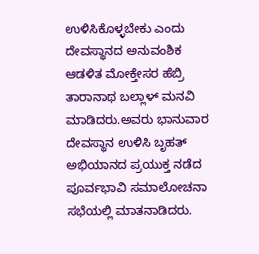ಉಳಿಸಿಕೊಳ್ಳಬೇಕು ಎಂದು ದೇವಸ್ಥಾನದ ಅನುವಂಶಿಕ ಆಡಳಿತ ಮೋಕ್ತೇಸರ ಹೆಬ್ರಿ ತಾರಾನಾಥ ಬಲ್ಲಾಳ್‌ ಮನವಿ ಮಾಡಿದರು.ಅವರು ಭಾನುವಾರ ದೇವಸ್ಥಾನ ಉಳಿಸಿ ಬೃಹತ್‌ ಅಭಿಯಾನದ ಪ್ರಯುಕ್ತ ನಡೆದ ಪೂರ್ವಭಾವಿ ಸಮಾಲೋಚನಾ ಸಭೆಯಲ್ಲಿ ಮಾತನಾಡಿದರು.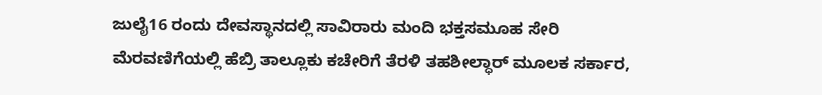ಜುಲೈ16 ರಂದು ದೇವಸ್ಥಾನದಲ್ಲಿ ಸಾವಿರಾರು ಮಂದಿ ಭಕ್ತಸಮೂಹ ಸೇರಿ ಮೆರವಣಿಗೆಯಲ್ಲಿ ಹೆಬ್ರಿ ತಾಲ್ಲೂಕು ಕಚೇರಿಗೆ ತೆರಳಿ ತಹಶೀಲ್ಧಾರ್‌ ಮೂಲಕ ಸರ್ಕಾರ,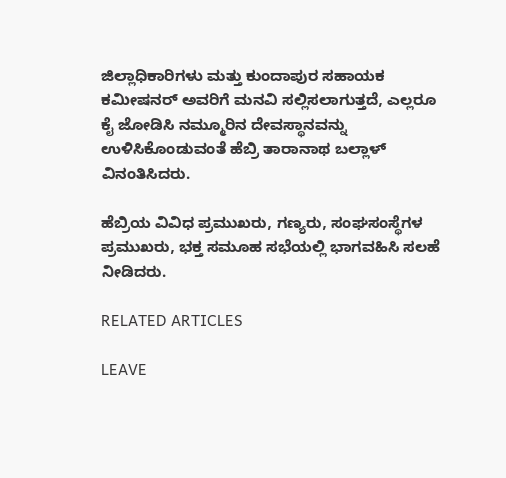ಜಿಲ್ಲಾಧಿಕಾರಿಗಳು ಮತ್ತು ಕುಂದಾಪುರ ಸಹಾಯಕ ಕಮೀಷನರ್‌ ಅವರಿಗೆ ಮನವಿ ಸಲ್ಲಿಸಲಾಗುತ್ತದೆ, ಎಲ್ಲರೂ ಕೈ ಜೋಡಿಸಿ ನಮ್ಮೂರಿನ ದೇವಸ್ಥಾನವನ್ನು ಉಳಿಸಿಕೊಂಡುವಂತೆ ಹೆಬ್ರಿ ತಾರಾನಾಥ ಬಲ್ಲಾಳ್‌ ವಿನಂತಿಸಿದರು.

ಹೆಬ್ರಿಯ ವಿವಿಧ ಪ್ರಮುಖರು, ಗಣ್ಯರು, ಸಂಘಸಂಸ್ಥೆಗಳ ಪ್ರಮುಖರು, ಭಕ್ತ ಸಮೂಹ ಸಭೆಯಲ್ಲಿ ಭಾಗವಹಿಸಿ ಸಲಹೆ ನೀಡಿದರು.

RELATED ARTICLES

LEAVE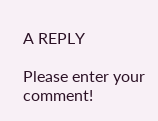A REPLY

Please enter your comment!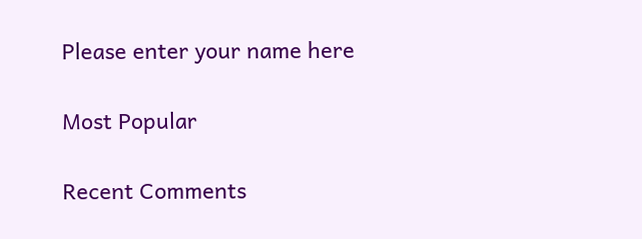Please enter your name here

Most Popular

Recent Comments